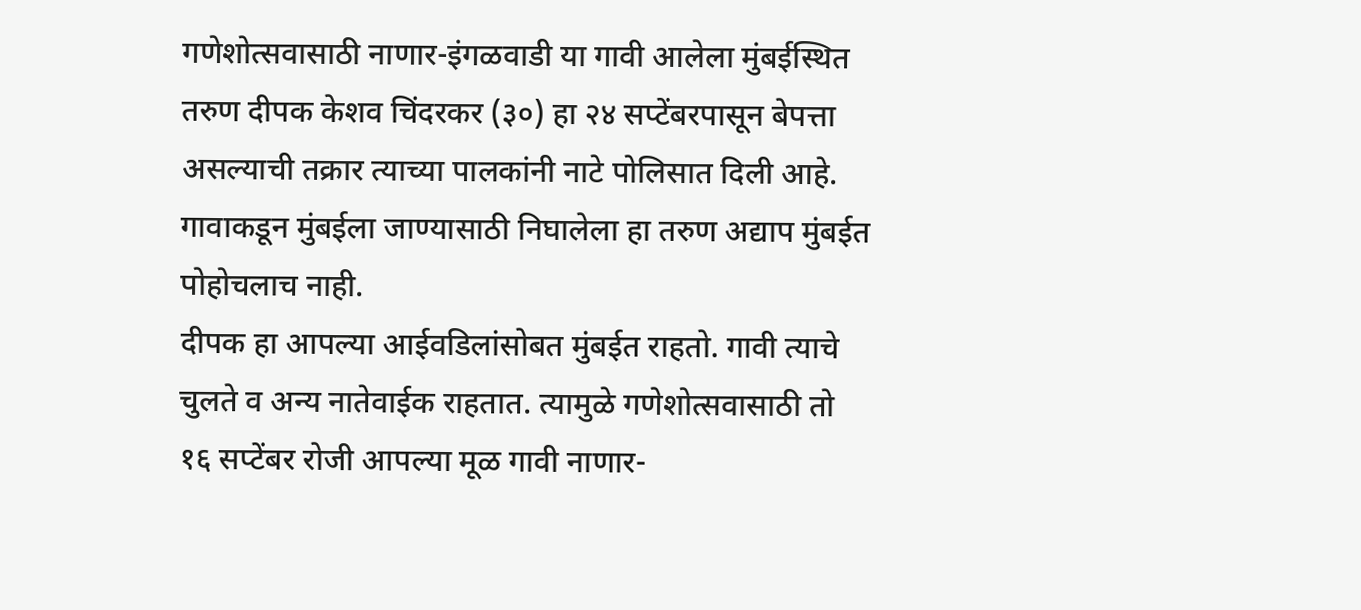गणेशोत्सवासाठी नाणार-इंगळवाडी या गावी आलेला मुंबईस्थित तरुण दीपक केशव चिंदरकर (३०) हा २४ सप्टेंबरपासून बेपत्ता असल्याची तक्रार त्याच्या पालकांनी नाटे पोलिसात दिली आहे. गावाकडून मुंबईला जाण्यासाठी निघालेला हा तरुण अद्याप मुंबईत पोहोचलाच नाही.
दीपक हा आपल्या आईवडिलांसोबत मुंबईत राहतो. गावी त्याचे चुलते व अन्य नातेवाईक राहतात. त्यामुळे गणेशोत्सवासाठी तो १६ सप्टेंबर रोजी आपल्या मूळ गावी नाणार-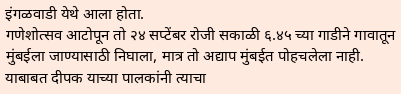इंगळवाडी येथे आला होता.
गणेशोत्सव आटोपून तो २४ सप्टेंबर रोजी सकाळी ६.४५ च्या गाडीने गावातून मुंबईला जाण्यासाठी निघाला, मात्र तो अद्याप मुंबईत पोहचलेला नाही.
याबाबत दीपक याच्या पालकांनी त्याचा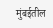मुंबईतील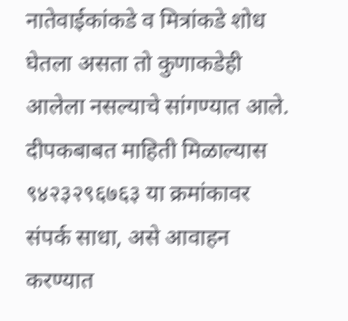नातेवाईकांकडे व मित्रांकडे शोध घेतला असता तो कुणाकडेही आलेला नसल्याचे सांगण्यात आले. दीपकबाबत माहिती मिळाल्यास ९४२३२९६७६३ या क्रमांकावर संपर्क साधा, असे आवाहन करण्यात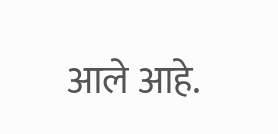आले आहे.